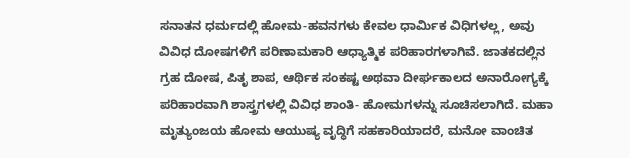ಸನಾತನ ಧರ್ಮದಲ್ಲಿ ಹೋಮ-ಹವನಗಳು ಕೇವಲ ಧಾರ್ಮಿಕ ವಿಧಿಗಳಲ್ಲ, ಅವು ವಿವಿಧ ದೋಷಗಳಿಗೆ ಪರಿಣಾಮಕಾರಿ ಆಧ್ಯಾತ್ಮಿಕ ಪರಿಹಾರಗಳಾಗಿವೆ. ಜಾತಕದಲ್ಲಿನ ಗ್ರಹ ದೋಷ, ಪಿತೃ ಶಾಪ, ಆರ್ಥಿಕ ಸಂಕಷ್ಟ ಅಥವಾ ದೀರ್ಘಕಾಲದ ಅನಾರೋಗ್ಯಕ್ಕೆ ಪರಿಹಾರವಾಗಿ ಶಾಸ್ತ್ರಗಳಲ್ಲಿ ವಿವಿಧ ಶಾಂತಿ- ಹೋಮಗಳನ್ನು ಸೂಚಿಸಲಾಗಿದೆ. ಮಹಾ ಮೃತ್ಯುಂಜಯ ಹೋಮ ಆಯುಷ್ಯ ವೃದ್ಧಿಗೆ ಸಹಕಾರಿಯಾದರೆ, ಮನೋ ವಾಂಚಿತ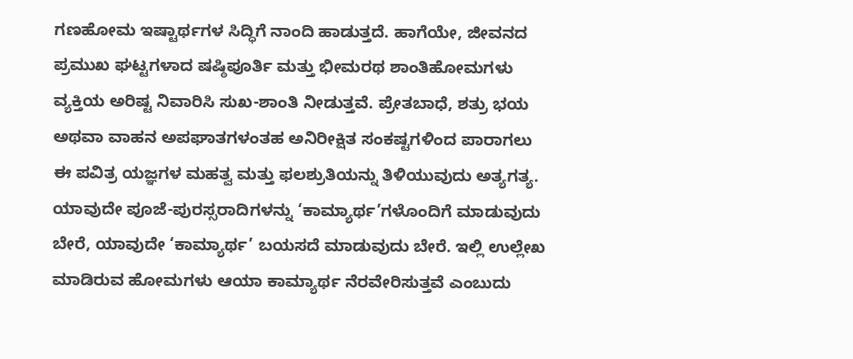ಗಣಹೋಮ ಇಷ್ಟಾರ್ಥಗಳ ಸಿದ್ಧಿಗೆ ನಾಂದಿ ಹಾಡುತ್ತದೆ. ಹಾಗೆಯೇ, ಜೀವನದ ಪ್ರಮುಖ ಘಟ್ಟಗಳಾದ ಷಷ್ಠಿಪೂರ್ತಿ ಮತ್ತು ಭೀಮರಥ ಶಾಂತಿಹೋಮಗಳು ವ್ಯಕ್ತಿಯ ಅರಿಷ್ಟ ನಿವಾರಿಸಿ ಸುಖ-ಶಾಂತಿ ನೀಡುತ್ತವೆ. ಪ್ರೇತಬಾಧೆ, ಶತ್ರು ಭಯ ಅಥವಾ ವಾಹನ ಅಪಘಾತಗಳಂತಹ ಅನಿರೀಕ್ಷಿತ ಸಂಕಷ್ಟಗಳಿಂದ ಪಾರಾಗಲು ಈ ಪವಿತ್ರ ಯಜ್ಞಗಳ ಮಹತ್ವ ಮತ್ತು ಫಲಶ್ರುತಿಯನ್ನು ತಿಳಿಯುವುದು ಅತ್ಯಗತ್ಯ. ಯಾವುದೇ ಪೂಜೆ-ಪುರಸ್ಸರಾದಿಗಳನ್ನು ‘ಕಾಮ್ಯಾರ್ಥ’ಗಳೊಂದಿಗೆ ಮಾಡುವುದು ಬೇರೆ, ಯಾವುದೇ ‘ಕಾಮ್ಯಾರ್ಥ’ ಬಯಸದೆ ಮಾಡುವುದು ಬೇರೆ. ಇಲ್ಲಿ ಉಲ್ಲೇಖ ಮಾಡಿರುವ ಹೋಮಗಳು ಆಯಾ ಕಾಮ್ಯಾರ್ಥ ನೆರವೇರಿಸುತ್ತವೆ ಎಂಬುದು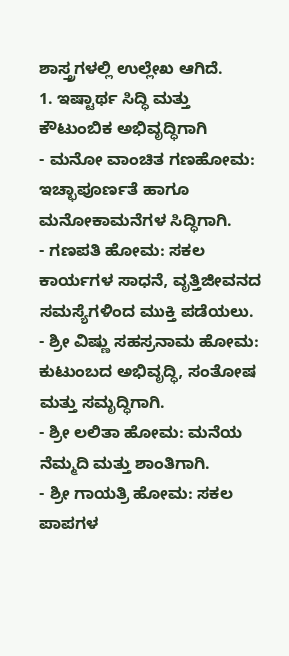ಶಾಸ್ತ್ರಗಳಲ್ಲಿ ಉಲ್ಲೇಖ ಆಗಿದೆ.
1. ಇಷ್ಟಾರ್ಥ ಸಿದ್ಧಿ ಮತ್ತು ಕೌಟುಂಬಿಕ ಅಭಿವೃದ್ಧಿಗಾಗಿ
- ಮನೋ ವಾಂಚಿತ ಗಣಹೋಮ: ಇಚ್ಛಾಪೂರ್ಣತೆ ಹಾಗೂ ಮನೋಕಾಮನೆಗಳ ಸಿದ್ಧಿಗಾಗಿ.
- ಗಣಪತಿ ಹೋಮ: ಸಕಲ ಕಾರ್ಯಗಳ ಸಾಧನೆ, ವೃತ್ತಿಜೀವನದ ಸಮಸ್ಯೆಗಳಿಂದ ಮುಕ್ತಿ ಪಡೆಯಲು.
- ಶ್ರೀ ವಿಷ್ಣು ಸಹಸ್ರನಾಮ ಹೋಮ: ಕುಟುಂಬದ ಅಭಿವೃದ್ಧಿ, ಸಂತೋಷ ಮತ್ತು ಸಮೃದ್ಧಿಗಾಗಿ.
- ಶ್ರೀ ಲಲಿತಾ ಹೋಮ: ಮನೆಯ ನೆಮ್ಮದಿ ಮತ್ತು ಶಾಂತಿಗಾಗಿ.
- ಶ್ರೀ ಗಾಯತ್ರಿ ಹೋಮ: ಸಕಲ ಪಾಪಗಳ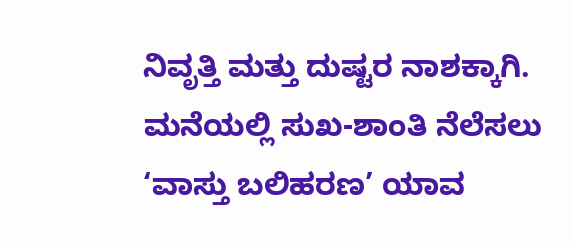ನಿವೃತ್ತಿ ಮತ್ತು ದುಷ್ಟರ ನಾಶಕ್ಕಾಗಿ.
ಮನೆಯಲ್ಲಿ ಸುಖ-ಶಾಂತಿ ನೆಲೆಸಲು ‘ವಾಸ್ತು ಬಲಿಹರಣ’ ಯಾವ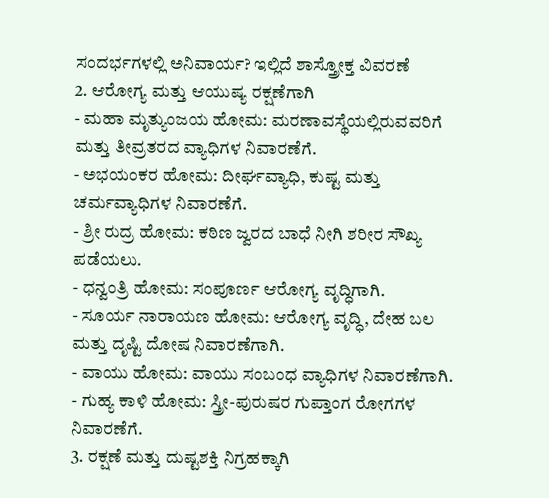ಸಂದರ್ಭಗಳಲ್ಲಿ ಅನಿವಾರ್ಯ? ಇಲ್ಲಿದೆ ಶಾಸ್ತ್ರೋಕ್ತ ವಿವರಣೆ
2. ಆರೋಗ್ಯ ಮತ್ತು ಆಯುಷ್ಯ ರಕ್ಷಣೆಗಾಗಿ
- ಮಹಾ ಮೃತ್ಯುಂಜಯ ಹೋಮ: ಮರಣಾವಸ್ಥೆಯಲ್ಲಿರುವವರಿಗೆ ಮತ್ತು ತೀವ್ರತರದ ವ್ಯಾಧಿಗಳ ನಿವಾರಣೆಗೆ.
- ಅಭಯಂಕರ ಹೋಮ: ದೀರ್ಘವ್ಯಾಧಿ, ಕುಷ್ಟ ಮತ್ತು ಚರ್ಮವ್ಯಾಧಿಗಳ ನಿವಾರಣೆಗೆ.
- ಶ್ರೀ ರುದ್ರ ಹೋಮ: ಕಠಿಣ ಜ್ವರದ ಬಾಧೆ ನೀಗಿ ಶರೀರ ಸೌಖ್ಯ ಪಡೆಯಲು.
- ಧನ್ವಂತ್ರಿ ಹೋಮ: ಸಂಪೂರ್ಣ ಆರೋಗ್ಯ ವೃದ್ಧಿಗಾಗಿ.
- ಸೂರ್ಯ ನಾರಾಯಣ ಹೋಮ: ಆರೋಗ್ಯ ವೃದ್ಧಿ, ದೇಹ ಬಲ ಮತ್ತು ದೃಷ್ಟಿ ದೋಷ ನಿವಾರಣೆಗಾಗಿ.
- ವಾಯು ಹೋಮ: ವಾಯು ಸಂಬಂಧ ವ್ಯಾಧಿಗಳ ನಿವಾರಣೆಗಾಗಿ.
- ಗುಹ್ಯ ಕಾಳಿ ಹೋಮ: ಸ್ತ್ರೀ-ಪುರುಷರ ಗುಪ್ತಾಂಗ ರೋಗಗಳ ನಿವಾರಣೆಗೆ.
3. ರಕ್ಷಣೆ ಮತ್ತು ದುಷ್ಟಶಕ್ತಿ ನಿಗ್ರಹಕ್ಕಾಗಿ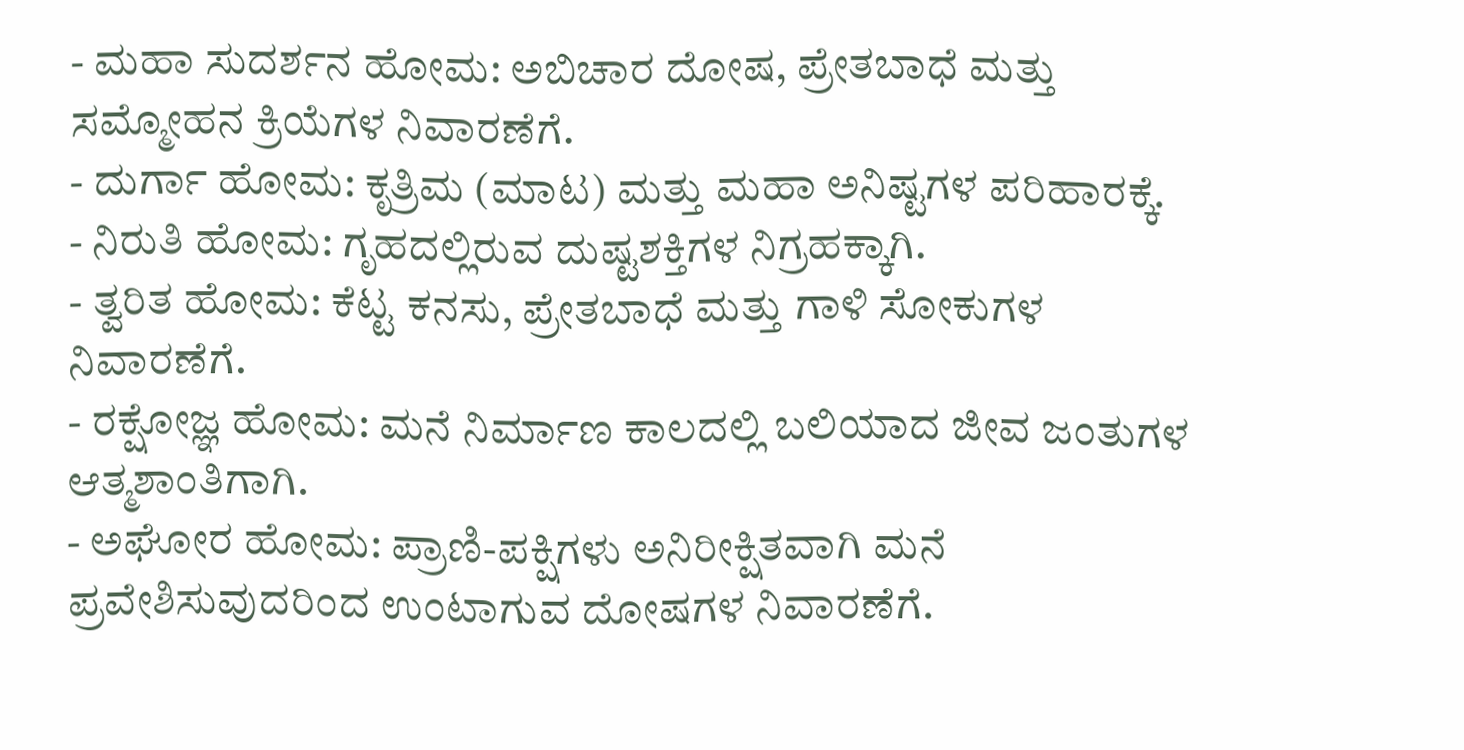- ಮಹಾ ಸುದರ್ಶನ ಹೋಮ: ಅಬಿಚಾರ ದೋಷ, ಪ್ರೇತಬಾಧೆ ಮತ್ತು ಸಮ್ಮೋಹನ ಕ್ರಿಯೆಗಳ ನಿವಾರಣೆಗೆ.
- ದುರ್ಗಾ ಹೋಮ: ಕೃತ್ರಿಮ (ಮಾಟ) ಮತ್ತು ಮಹಾ ಅನಿಷ್ಟಗಳ ಪರಿಹಾರಕ್ಕೆ.
- ನಿರುತಿ ಹೋಮ: ಗೃಹದಲ್ಲಿರುವ ದುಷ್ಟಶಕ್ತಿಗಳ ನಿಗ್ರಹಕ್ಕಾಗಿ.
- ತ್ವರಿತ ಹೋಮ: ಕೆಟ್ಟ ಕನಸು, ಪ್ರೇತಬಾಧೆ ಮತ್ತು ಗಾಳಿ ಸೋಕುಗಳ ನಿವಾರಣೆಗೆ.
- ರಕ್ಷೋಜ್ಞ ಹೋಮ: ಮನೆ ನಿರ್ಮಾಣ ಕಾಲದಲ್ಲಿ ಬಲಿಯಾದ ಜೀವ ಜಂತುಗಳ ಆತ್ಮಶಾಂತಿಗಾಗಿ.
- ಅಘೋರ ಹೋಮ: ಪ್ರಾಣಿ-ಪಕ್ಷಿಗಳು ಅನಿರೀಕ್ಷಿತವಾಗಿ ಮನೆ ಪ್ರವೇಶಿಸುವುದರಿಂದ ಉಂಟಾಗುವ ದೋಷಗಳ ನಿವಾರಣೆಗೆ.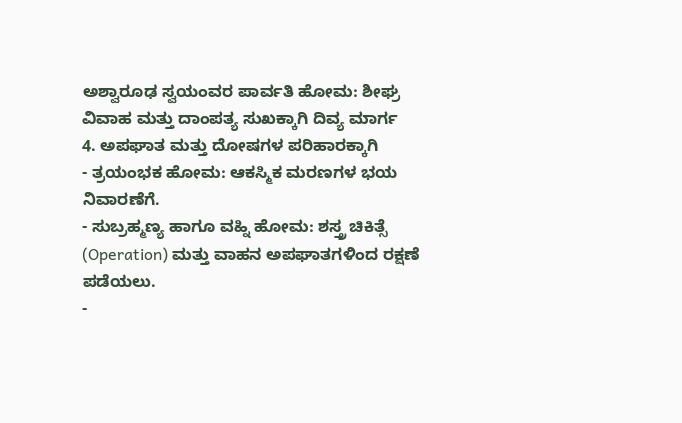ಅಶ್ವಾರೂಢ ಸ್ವಯಂವರ ಪಾರ್ವತಿ ಹೋಮ: ಶೀಘ್ರ ವಿವಾಹ ಮತ್ತು ದಾಂಪತ್ಯ ಸುಖಕ್ಕಾಗಿ ದಿವ್ಯ ಮಾರ್ಗ
4. ಅಪಘಾತ ಮತ್ತು ದೋಷಗಳ ಪರಿಹಾರಕ್ಕಾಗಿ
- ತ್ರಯಂಭಕ ಹೋಮ: ಆಕಸ್ಮಿಕ ಮರಣಗಳ ಭಯ ನಿವಾರಣೆಗೆ.
- ಸುಬ್ರಹ್ಮಣ್ಯ ಹಾಗೂ ವಹ್ನಿ ಹೋಮ: ಶಸ್ತ್ರ ಚಿಕಿತ್ಸೆ (Operation) ಮತ್ತು ವಾಹನ ಅಪಘಾತಗಳಿಂದ ರಕ್ಷಣೆ ಪಡೆಯಲು.
-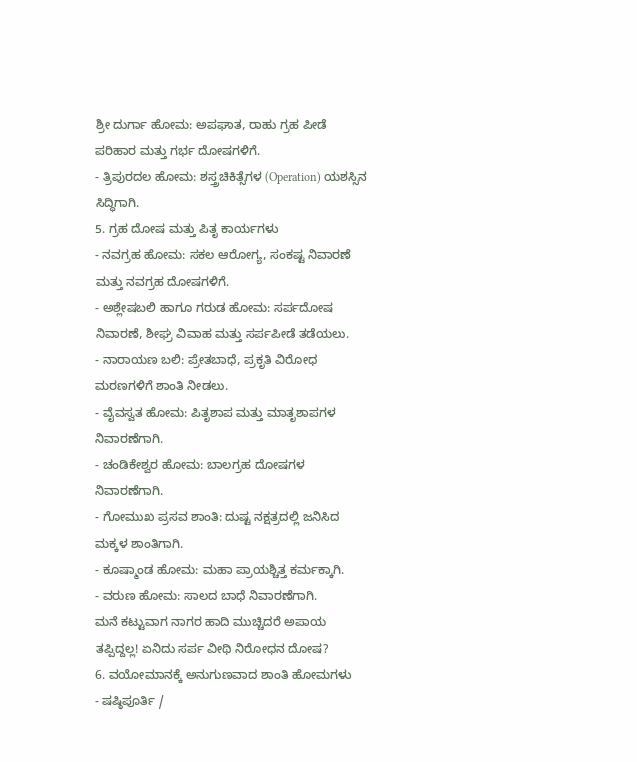ಶ್ರೀ ದುರ್ಗಾ ಹೋಮ: ಅಪಘಾತ, ರಾಹು ಗ್ರಹ ಪೀಡೆ ಪರಿಹಾರ ಮತ್ತು ಗರ್ಭ ದೋಷಗಳಿಗೆ.
- ತ್ರಿಪುರದಲ ಹೋಮ: ಶಸ್ತ್ರಚಿಕಿತ್ಸೆಗಳ (Operation) ಯಶಸ್ಸಿನ ಸಿದ್ಧಿಗಾಗಿ.
5. ಗ್ರಹ ದೋಷ ಮತ್ತು ಪಿತೃ ಕಾರ್ಯಗಳು
- ನವಗ್ರಹ ಹೋಮ: ಸಕಲ ಆರೋಗ್ಯ, ಸಂಕಷ್ಟ ನಿವಾರಣೆ ಮತ್ತು ನವಗ್ರಹ ದೋಷಗಳಿಗೆ.
- ಅಶ್ಲೇಷಬಲಿ ಹಾಗೂ ಗರುಡ ಹೋಮ: ಸರ್ಪದೋಷ ನಿವಾರಣೆ, ಶೀಘ್ರ ವಿವಾಹ ಮತ್ತು ಸರ್ಪಪೀಡೆ ತಡೆಯಲು.
- ನಾರಾಯಣ ಬಲಿ: ಪ್ರೇತಬಾಧೆ, ಪ್ರಕೃತಿ ವಿರೋಧ ಮರಣಗಳಿಗೆ ಶಾಂತಿ ನೀಡಲು.
- ವೈವಸ್ವತ ಹೋಮ: ಪಿತೃಶಾಪ ಮತ್ತು ಮಾತೃಶಾಪಗಳ ನಿವಾರಣೆಗಾಗಿ.
- ಚಂಡಿಕೇಶ್ವರ ಹೋಮ: ಬಾಲಗ್ರಹ ದೋಷಗಳ ನಿವಾರಣೆಗಾಗಿ.
- ಗೋಮುಖ ಪ್ರಸವ ಶಾಂತಿ: ದುಷ್ಟ ನಕ್ಷತ್ರದಲ್ಲಿ ಜನಿಸಿದ ಮಕ್ಕಳ ಶಾಂತಿಗಾಗಿ.
- ಕೂಷ್ಮಾಂಡ ಹೋಮ: ಮಹಾ ಪ್ರಾಯಶ್ಚಿತ್ತ ಕರ್ಮಕ್ಕಾಗಿ.
- ವರುಣ ಹೋಮ: ಸಾಲದ ಬಾಧೆ ನಿವಾರಣೆಗಾಗಿ.
ಮನೆ ಕಟ್ಟುವಾಗ ನಾಗರ ಹಾದಿ ಮುಚ್ಚಿದರೆ ಅಪಾಯ ತಪ್ಪಿದ್ದಲ್ಲ! ಏನಿದು ಸರ್ಪ ವೀಥಿ ನಿರೋಧನ ದೋಷ?
6. ವಯೋಮಾನಕ್ಕೆ ಅನುಗುಣವಾದ ಶಾಂತಿ ಹೋಮಗಳು
- ಷಷ್ಠಿಪೂರ್ತಿ /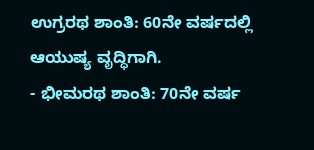ಉಗ್ರರಥ ಶಾಂತಿ: 60ನೇ ವರ್ಷದಲ್ಲಿ ಆಯುಷ್ಯ ವೃದ್ಧಿಗಾಗಿ.
- ಭೀಮರಥ ಶಾಂತಿ: 70ನೇ ವರ್ಷ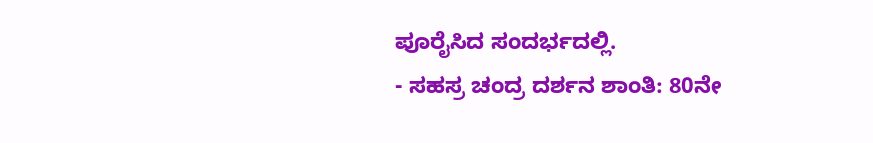ಪೂರೈಸಿದ ಸಂದರ್ಭದಲ್ಲಿ.
- ಸಹಸ್ರ ಚಂದ್ರ ದರ್ಶನ ಶಾಂತಿ: 80ನೇ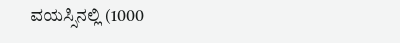ವಯಸ್ಸಿನಲ್ಲಿ (1000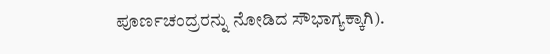ಪೂರ್ಣಚಂದ್ರರನ್ನು ನೋಡಿದ ಸೌಭಾಗ್ಯಕ್ಕಾಗಿ).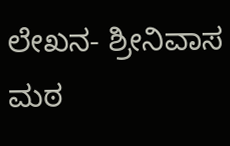ಲೇಖನ- ಶ್ರೀನಿವಾಸ ಮಠ